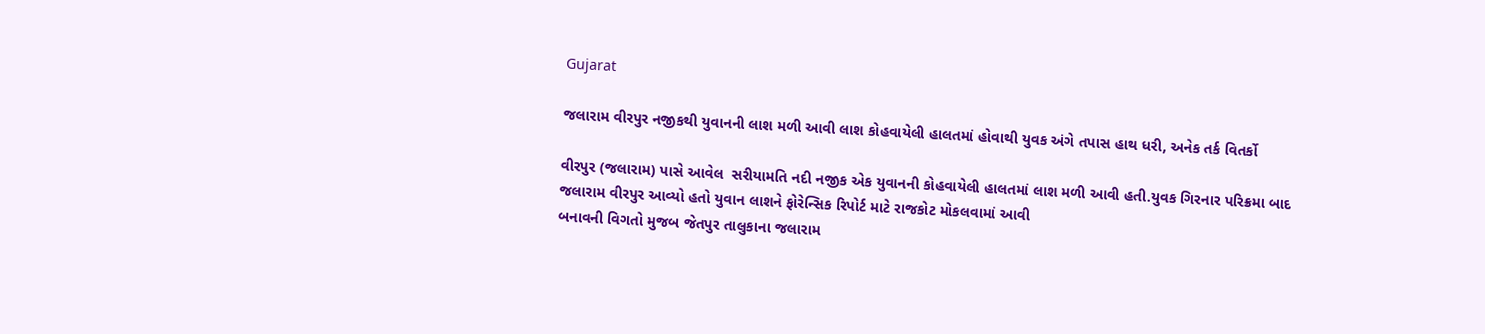Gujarat

જલારામ વીરપુર નજીકથી યુવાનની લાશ મળી આવી લાશ કોહવાયેલી હાલતમાં હોવાથી યુવક અંગે તપાસ હાથ ધરી, અનેક તર્ક વિતર્કો

વીરપુર (જલારામ) પાસે આવેલ  સરીયામતિ નદી નજીક એક યુવાનની કોહવાયેલી હાલતમાં લાશ મળી આવી હતી.યુવક ગિરનાર પરિક્રમા બાદ જલારામ વીરપુર આવ્યો હતો યુવાન લાશને ફોરેન્સિક રિપોર્ટ માટે રાજકોટ મોકલવામાં આવી
બનાવની વિગતો મુજબ જેતપુર તાલુકાના જલારામ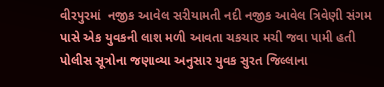વીરપુરમાં  નજીક આવેલ સરીયામતી નદી નજીક આવેલ ત્રિવેણી સંગમ પાસે એક યુવકની લાશ મળી આવતા ચકચાર મચી જવા પામી હતી પોલીસ સૂત્રોના જણાવ્યા અનુસાર યુવક સુરત જિલ્લાના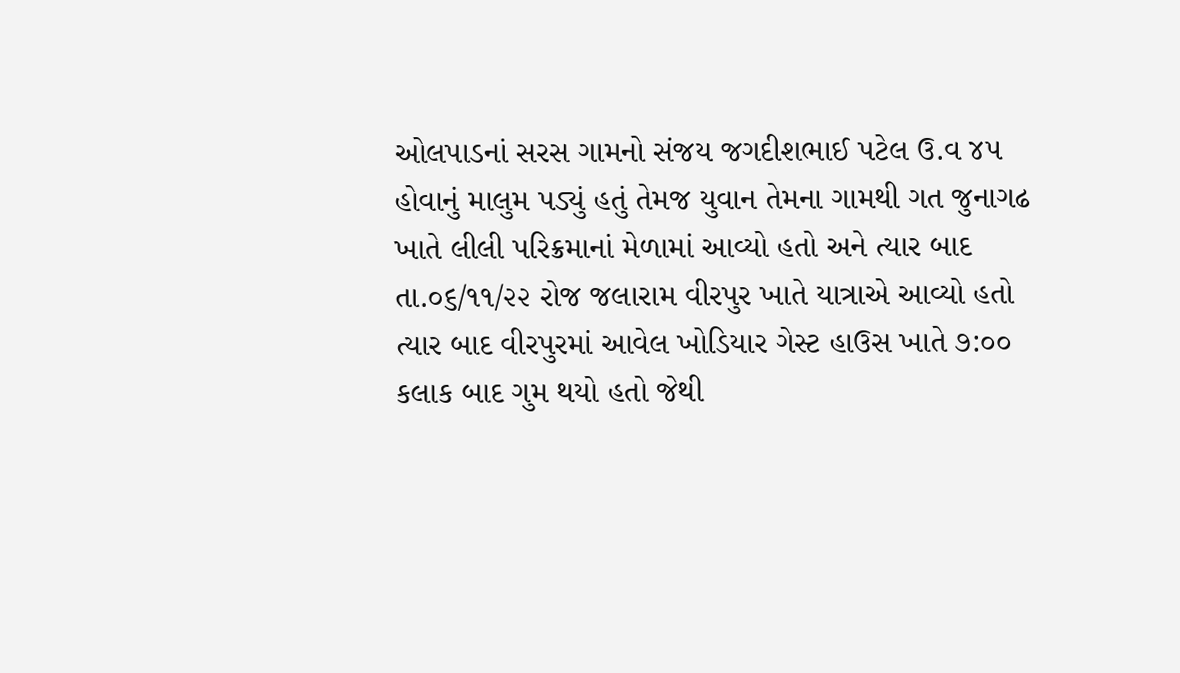ઓલપાડનાં સરસ ગામનો સંજય જગદીશભાઈ પટેલ ઉ.વ ૪૫
હોવાનું માલુમ પડ્યું હતું તેમજ યુવાન તેમના ગામથી ગત જુનાગઢ ખાતે લીલી પરિક્રમાનાં મેળામાં આવ્યો હતો અને ત્યાર બાદ તા.૦૬/૧૧/૨૨ રોજ જલારામ વીરપુર ખાતે યાત્રાએ આવ્યો હતો ત્યાર બાદ વીરપુરમાં આવેલ ખોડિયાર ગેસ્ટ હાઉસ ખાતે ૭:૦૦ કલાક બાદ ગુમ થયો હતો જેથી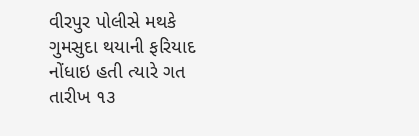વીરપુર પોલીસે મથકે ગુમસુદા થયાની ફરિયાદ નોંધાઇ હતી ત્યારે ગત તારીખ ૧૩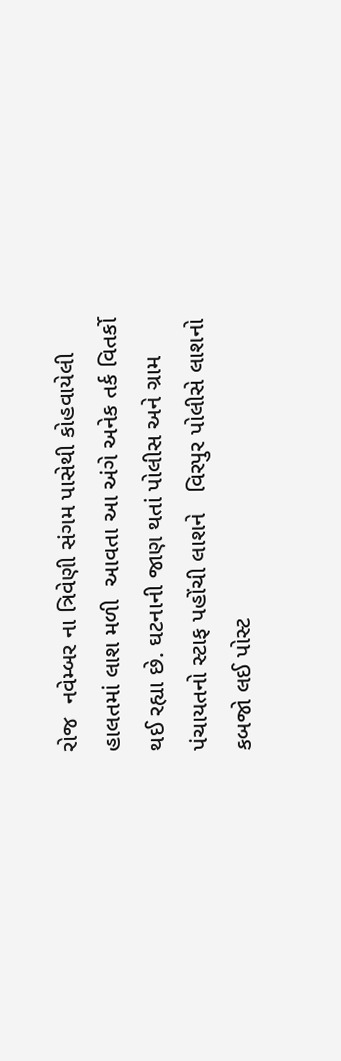રોજ  નવેમ્બર ના ત્રિવેણી સંગમ પાસેથી કોહવાયેલી હાલતમાં લાશ મળી  આવતા આ અંગે અનેક તર્ક વિતર્કો થઈ રહ્યા છે. ઘટનાની જાણ થતાં પોલીસ અને ગ્રામ પંચાયતનો સ્ટાફ પહોંચી લાશને   વિરપુર પોલીસે લાશનો કબજો લઈ પોસ્ટ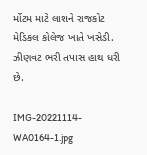ર્મોટમ માટે લાશને રાજકોટ મેડિકલ કોલેજ ખાતે ખસેડી. ઝીણવટ ભરી તપાસ હાથ ધરી છે.

IMG-20221114-WA0164-1.jpg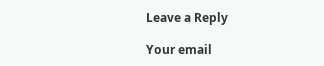Leave a Reply

Your email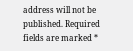address will not be published. Required fields are marked *